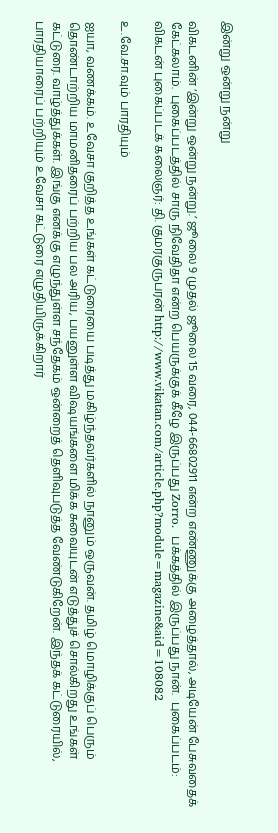இன்று ஒன்று நன்று

விகடனின் ‘இன்று ஒன்று நன்று.’ ஜூலை 9 முதல் ஜூலை 15 வரை, 044-66802911 என்ற எண்ணுக்கு அழைத்தால், அடியேன் பேசுவதைக் கேட்கலாம்.  புகைப்படத்தில் சாரு நிவேதிதா என்ற பெயருக்குக் கீழே இருப்பது Zorro.  பக்கத்தில் இருப்பது நான்.  புகைப்படம்: விகடன் புகைப்படக் கலைஞர்: தி. குமரகுருபரன் http://www.vikatan.com/article.php?module=magazine&aid=108082

உ.வே.சா.வும் பாரதியும்

ஐயா, வணக்கம். உவேசா குறித்த உங்கள் கட்டுரையை படித்து மகிழ்ந்தவர்களில் நானும் ஒருவன். தமிழ் மொழிக்குப் பெரும் தொண்டாற்றிய மாமனிதரைப் பற்றிய பல அரிய, பயனுள்ள விஷயங்களை மிக்க சுவையுடன் எடுத்துச் சொல்கிறது உங்கள் கட்டுரை. வாழ்த்துக்கள். இங்கு எனக்கு எழுந்துள்ள சந்தேகம் ஒன்றைத் தெளிவுபடுத்த வேண்டுகிறேன். இந்தக் கட்டுரையில், பாரதியாரைப் பற்றியும் உவேசா கட்டுரை எழுதியிருக்கிறார்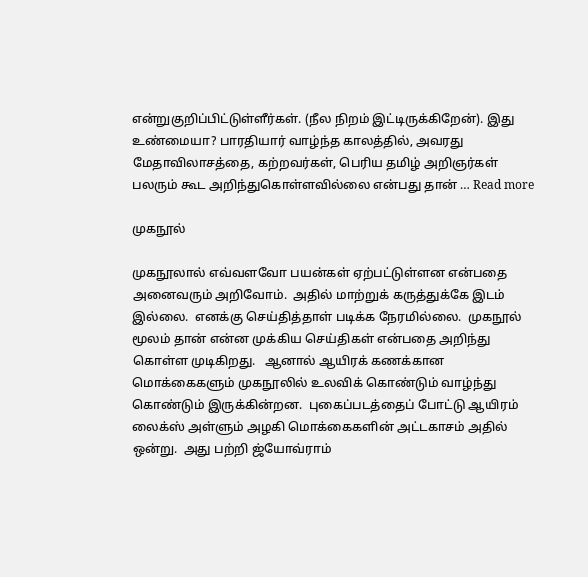என்றுகுறிப்பிட்டுள்ளீர்கள். (நீல நிறம் இட்டிருக்கிறேன்). இது உண்மையா? பாரதியார் வாழ்ந்த காலத்தில், அவரது மேதாவிலாசத்தை, கற்றவர்கள், பெரிய தமிழ் அறிஞர்கள் பலரும் கூட அறிந்துகொள்ளவில்லை என்பது தான் … Read more

முகநூல்

முகநூலால் எவ்வளவோ பயன்கள் ஏற்பட்டுள்ளன என்பதை அனைவரும் அறிவோம்.  அதில் மாற்றுக் கருத்துக்கே இடம் இல்லை.  எனக்கு செய்தித்தாள் படிக்க நேரமில்லை.  முகநூல் மூலம் தான் என்ன முக்கிய செய்திகள் என்பதை அறிந்து கொள்ள முடிகிறது.   ஆனால் ஆயிரக் கணக்கான மொக்கைகளும் முகநூலில் உலவிக் கொண்டும் வாழ்ந்து கொண்டும் இருக்கின்றன.  புகைப்படத்தைப் போட்டு ஆயிரம் லைக்ஸ் அள்ளும் அழகி மொக்கைகளின் அட்டகாசம் அதில் ஒன்று.  அது பற்றி ஜ்யோவ்ராம்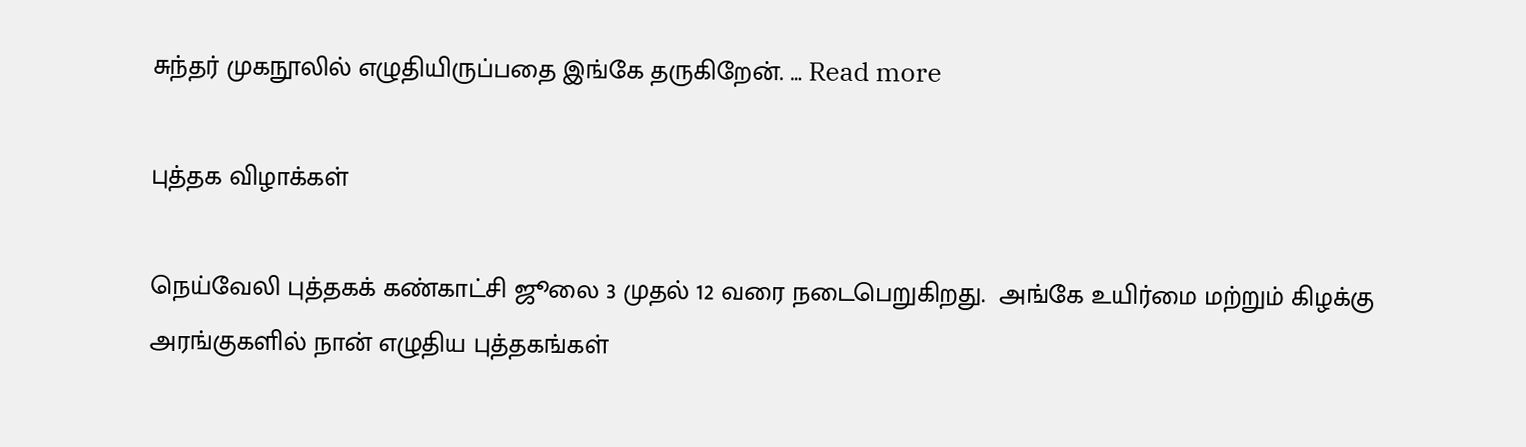சுந்தர் முகநூலில் எழுதியிருப்பதை இங்கே தருகிறேன். … Read more

புத்தக விழாக்கள்

நெய்வேலி புத்தகக் கண்காட்சி ஜூலை 3 முதல் 12 வரை நடைபெறுகிறது.  அங்கே உயிர்மை மற்றும் கிழக்கு அரங்குகளில் நான் எழுதிய புத்தகங்கள்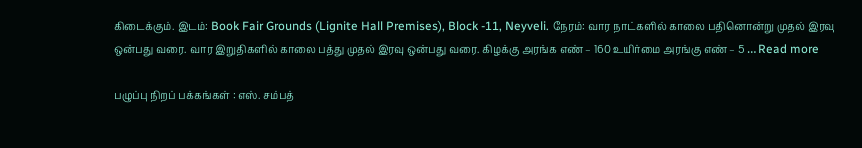கிடைக்கும். இடம்: Book Fair Grounds (Lignite Hall Premises), Block -11, Neyveli. நேரம்: வார நாட்களில் காலை பதினொன்று முதல் இரவு ஒன்பது வரை. வார இறுதிகளில் காலை பத்து முதல் இரவு ஒன்பது வரை. கிழக்கு அரங்க எண் – 160 உயிர்மை அரங்கு எண் – 5 … Read more

பழுப்பு நிறப் பக்கங்கள் : எஸ். சம்பத்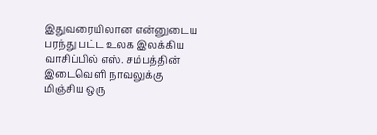இதுவரையிலான என்னுடைய பரந்து பட்ட உலக இலக்கிய வாசிப்பில் எஸ். சம்பத்தின் இடைவெளி நாவலுக்கு மிஞ்சிய ஒரு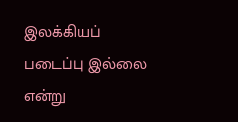இலக்கியப் படைப்பு இல்லை என்று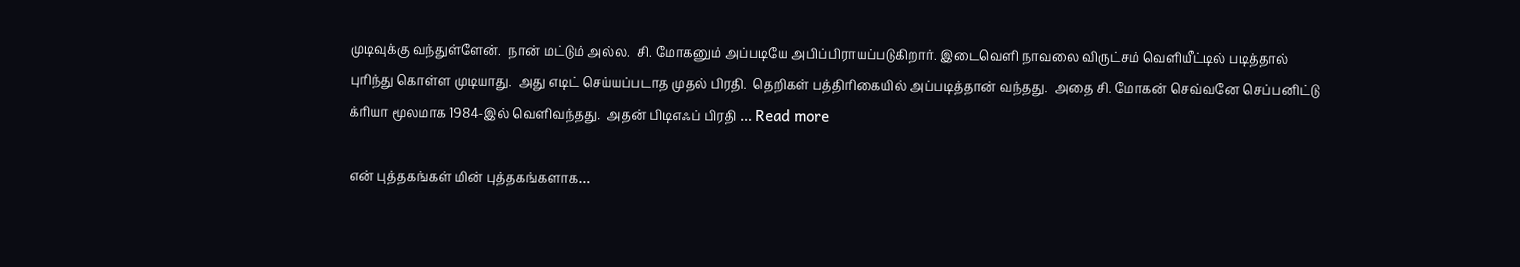முடிவுக்கு வந்துள்ளேன்.  நான் மட்டும் அல்ல.  சி. மோகனும் அப்படியே அபிப்பிராயப்படுகிறார். இடைவெளி நாவலை விருட்சம் வெளியீட்டில் படித்தால் புரிந்து கொள்ள முடியாது.  அது எடிட் செய்யப்படாத முதல் பிரதி.  தெறிகள் பத்திரிகையில் அப்படித்தான் வந்தது.  அதை சி. மோகன் செவ்வனே செப்பனிட்டு க்ரியா மூலமாக 1984-இல் வெளிவந்தது.  அதன் பிடிஎஃப் பிரதி … Read more

என் புத்தகங்கள் மின் புத்தகங்களாக…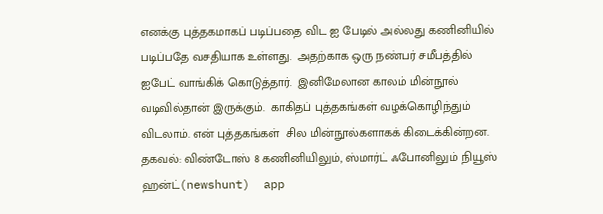எனக்கு புத்தகமாகப் படிப்பதை விட ஐ பேடில் அல்லது கணினியில் படிப்பதே வசதியாக உள்ளது.  அதற்காக ஒரு நண்பர் சமீபத்தில் ஐபேட் வாங்கிக் கொடுத்தார்.  இனிமேலான காலம் மின்நூல் வடிவில்தான் இருக்கும்.  காகிதப் புத்தகங்கள் வழக்கொழிந்தும் விடலாம். என் புத்தகங்கள்  சில மின்நூல்களாகக் கிடைக்கின்றன.  தகவல்: விண்டோஸ் 8 கணினியிலும், ஸ்மார்ட் ஃபோனிலும் நியூஸ் ஹன்ட்(newshunt)  app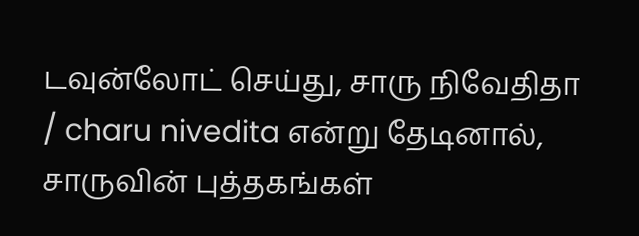டவுன்லோட் செய்து, சாரு நிவேதிதா / charu nivedita என்று தேடினால், சாருவின் புத்தகங்கள்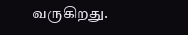வருகிறது.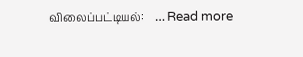விலைப்பட்டியல்:    … Read more